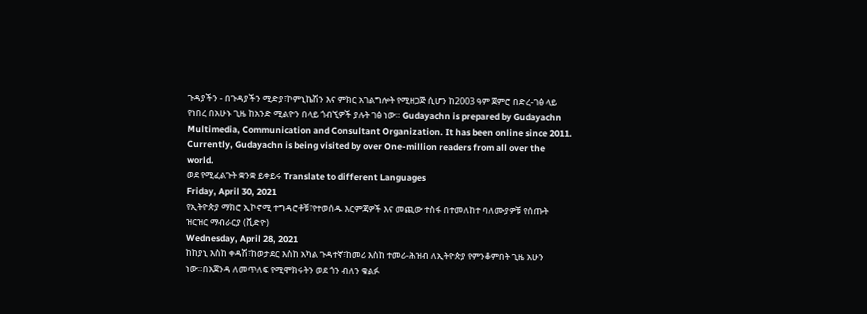ጉዳያችን - በጉዳያችን ሚድያ፣ኮምኒኬሽን እና ምክር አገልግሎት የሚዘጋጅ ሲሆን ከ2003 ዓም ጀምሮ በድረ-ገፅ ላይ የነበረ በአሁኑ ጊዜ ከአንድ ሚልዮን በላይ ጎብኚዎች ያሉት ገፅ ነው። Gudayachn is prepared by Gudayachn Multimedia, Communication and Consultant Organization. It has been online since 2011. Currently, Gudayachn is being visited by over One-million readers from all over the world.
ወደ የሚፈልጉት ቋንቋ ይቀይሩ Translate to different Languages
Friday, April 30, 2021
የኢትዮጵያ ማክሮ ኢኮኖሚ ተግዳሮቶቹ፣የተወሰዱ እርምጃዎች እና መጪው ተስፋ በተመለከተ ባለሙያዎቹ የሰጡት ዝርዝር ማብራርያ (ቪድዮ)
Wednesday, April 28, 2021
ከከያኒ እስከ ቀዳሽ፣ከወታደር እስከ አካል ጉዳተኛ፣ከመሪ እስከ ተመሪ-ሕዝብ ለኢትዮጵያ የምንቆምበት ጊዜ አሁን ነው።በአጀንዳ ለመጥለፍ የሚሞክሩትን ወደ ጎን ብለን ቁልፉ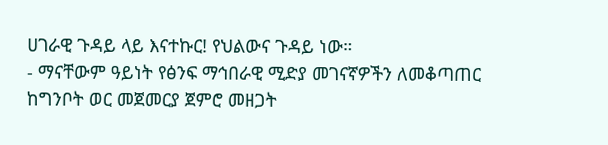ሀገራዊ ጉዳይ ላይ እናተኩር! የህልውና ጉዳይ ነው።
- ማናቸውም ዓይነት የፅንፍ ማኅበራዊ ሚድያ መገናኛዎችን ለመቆጣጠር ከግንቦት ወር መጀመርያ ጀምሮ መዘጋት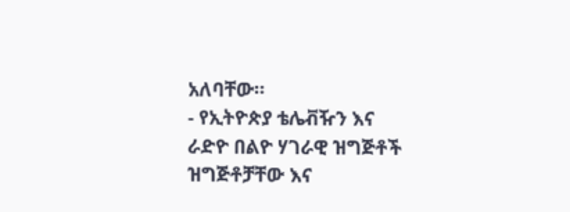አለባቸው።
- የኢትዮጵያ ቴሌቭዥን እና ራድዮ በልዮ ሃገራዊ ዝግጅቶች ዝግጅቶቻቸው እና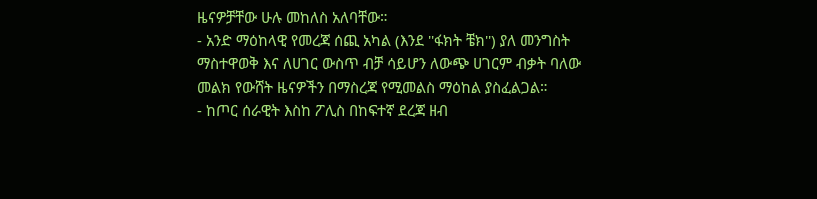ዜናዎቻቸው ሁሉ መከለስ አለባቸው።
- አንድ ማዕከላዊ የመረጃ ሰጪ አካል (እንደ ''ፋክት ቼክ'') ያለ መንግስት ማስተዋወቅ እና ለሀገር ውስጥ ብቻ ሳይሆን ለውጭ ሀገርም ብቃት ባለው መልክ የውሸት ዜናዎችን በማስረጃ የሚመልስ ማዕከል ያስፈልጋል።
- ከጦር ሰራዊት እስከ ፖሊስ በከፍተኛ ደረጃ ዘብ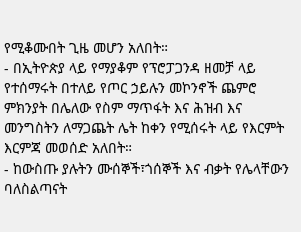የሚቆሙበት ጊዜ መሆን አለበት።
- በኢትዮጵያ ላይ የማያቆም የፕሮፓጋንዳ ዘመቻ ላይ የተሰማሩት በተለይ የጦር ኃይሉን መኮንኖች ጨምሮ ምክንያት በሌለው የስም ማጥፋት እና ሕዝብ እና መንግስትን ለማጋጨት ሌት ከቀን የሚሰሩት ላይ የእርምት እርምጃ መወሰድ አለበት።
- ከውስጡ ያሉትን ሙሰኞች፣ጎሰኞች እና ብቃት የሌላቸውን ባለስልጣናት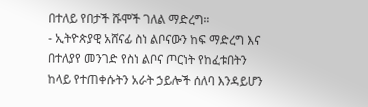በተለይ የበታች ሹሞች ገለል ማድረግ።
- ኢትዮጵያዊ አሸናፊ ስነ ልቦናውን ከፍ ማድረግ እና በተለያየ መንገድ የስነ ልቦና ጦርነት የከፈቱበትን ከላይ የተጠቀሱትን አራት ኃይሎች ሰለባ እንዳይሆን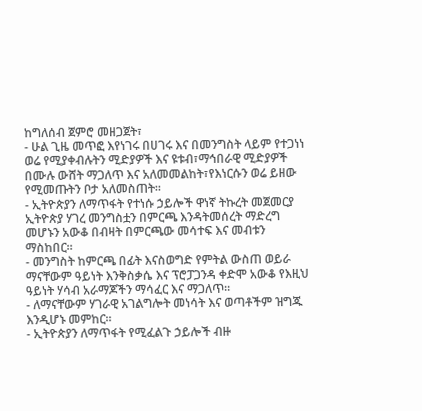ከግለሰብ ጀምሮ መዘጋጀት፣
- ሁል ጊዜ መጥፎ እየነገሩ በሀገሩ እና በመንግስት ላይም የተጋነነ ወሬ የሚያቀብሉትን ሚድያዎች እና ዩቱብ፣ማኅበራዊ ሚድያዎች በሙሉ ውሸት ማጋለጥ እና አለመመልከት፣የእነርሱን ወሬ ይዘው የሚመጡትን ቦታ አለመስጠት።
- ኢትዮጵያን ለማጥፋት የተነሱ ኃይሎች ዋነኛ ትኩረት መጀመርያ ኢትዮጵያ ሃገረ መንግስቷን በምርጫ እንዳትመሰረት ማድረግ መሆኑን አውቆ በብዛት በምርጫው መሳተፍ እና መብቱን ማስከበር።
- መንግስት ከምርጫ በፊት እናስወግድ የምትል ውስጠ ወይራ ማናቸውም ዓይነት እንቅስቃሴ እና ፕሮፓጋንዳ ቀድሞ አውቆ የእዚህ ዓይነት ሃሳብ አራማጆችን ማሳፈር እና ማጋለጥ።
- ለማናቸውም ሃገራዊ አገልግሎት መነሳት እና ወጣቶችም ዝግጁ እንዲሆኑ መምከር።
- ኢትዮጵያን ለማጥፋት የሚፈልጉ ኃይሎች ብዙ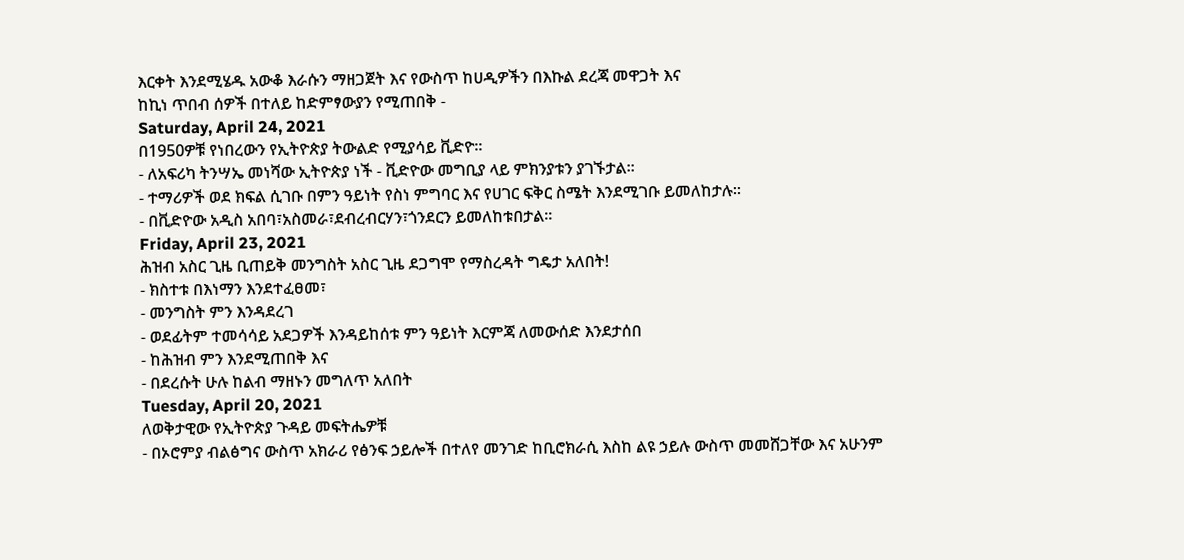እርቀት እንደሚሄዱ አውቆ እራሱን ማዘጋጀት እና የውስጥ ከሀዲዎችን በእኩል ደረጃ መዋጋት እና
ከኪነ ጥበብ ሰዎች በተለይ ከድምፃውያን የሚጠበቅ -
Saturday, April 24, 2021
በ1950ዎቹ የነበረውን የኢትዮጵያ ትውልድ የሚያሳይ ቪድዮ።
- ለአፍሪካ ትንሣኤ መነሻው ኢትዮጵያ ነች - ቪድዮው መግቢያ ላይ ምክንያቱን ያገኙታል።
- ተማሪዎች ወደ ክፍል ሲገቡ በምን ዓይነት የስነ ምግባር እና የሀገር ፍቅር ስሜት እንደሚገቡ ይመለከታሉ።
- በቪድዮው አዲስ አበባ፣አስመራ፣ደብረብርሃን፣ጎንደርን ይመለከቱበታል።
Friday, April 23, 2021
ሕዝብ አስር ጊዜ ቢጠይቅ መንግስት አስር ጊዜ ደጋግሞ የማስረዳት ግዴታ አለበት!
- ክስተቱ በእነማን እንደተፈፀመ፣
- መንግስት ምን እንዳደረገ
- ወደፊትም ተመሳሳይ አደጋዎች እንዳይከሰቱ ምን ዓይነት እርምጃ ለመውሰድ እንደታሰበ
- ከሕዝብ ምን እንደሚጠበቅ እና
- በደረሱት ሁሉ ከልብ ማዘኑን መግለጥ አለበት
Tuesday, April 20, 2021
ለወቅታዊው የኢትዮጵያ ጉዳይ መፍትሔዎቹ
- በኦሮምያ ብልፅግና ውስጥ አክራሪ የፅንፍ ኃይሎች በተለየ መንገድ ከቢሮክራሲ እስከ ልዩ ኃይሉ ውስጥ መመሸጋቸው እና አሁንም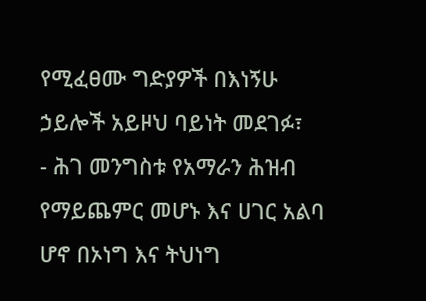የሚፈፀሙ ግድያዎች በእነኝሁ ኃይሎች አይዞህ ባይነት መደገፉ፣
- ሕገ መንግስቱ የአማራን ሕዝብ የማይጨምር መሆኑ እና ሀገር አልባ ሆኖ በኦነግ እና ትህነግ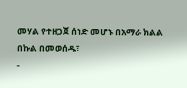መሃል የተዘጋጀ ሰነድ መሆኑ በአማራ ክልል በኩል በመወሰዱ፣
-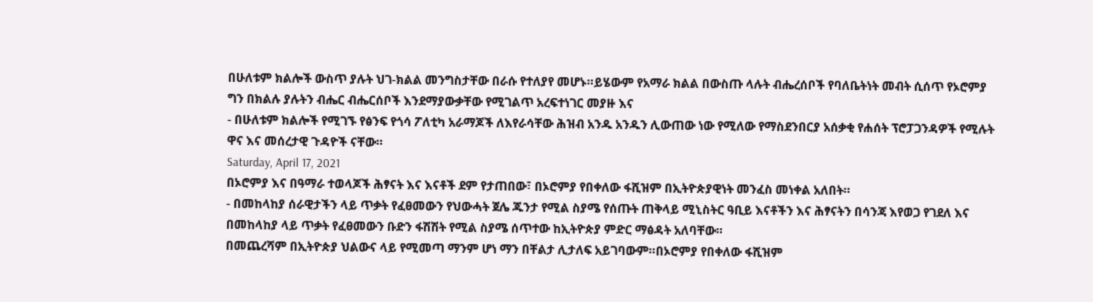በሁለቱም ክልሎች ውስጥ ያሉት ህገ-ክልል መንግስታቸው በራሱ የተለያየ መሆኑ።ይሄውም የአማራ ክልል በውስጡ ላሉት ብሔረሰቦች የባለቤትነት መብት ሲሰጥ የኦሮምያ ግን በክልሉ ያሉትን ብሔር ብሔርሰቦች እንደማያውቃቸው የሚገልጥ አረፍተነገር መያዙ እና
- በሁለቱም ክልሎች የሚገኙ የፅንፍ የጎሳ ፖለቲካ አራማጆች ለእየራሳቸው ሕዝብ አንዱ አንዱን ሊውጠው ነው የሚለው የማስደንበርያ አሰቃቂ የሐሰት ፕሮፓጋንዳዎች የሚሉት ዋና እና መሰረታዊ ጉዳዮች ናቸው።
Saturday, April 17, 2021
በኦሮምያ እና በዓማራ ተወላጆች ሕፃናት እና እናቶች ደም የታጠበው፣ በኦሮምያ የበቀለው ፋሺዝም በኢትዮጵያዊነት መንፈስ መነቀል አለበት።
- በመከላከያ ሰራዊታችን ላይ ጥቃት የፈፀመውን የህውሓት ጀሌ ጁንታ የሚል ስያሜ የሰጡት ጠቅላይ ሚኒስትር ዓቢይ እናቶችን እና ሕፃናትን በሳንጃ እየወጋ የገደለ እና በመከላከያ ላይ ጥቃት የፈፀመውን ቡድን ፋሽሽት የሚል ስያሜ ሰጥተው ከኢትዮጵያ ምድር ማፅዳት አለባቸው።
በመጨረሻም በኢትዮጵያ ህልውና ላይ የሚመጣ ማንም ሆነ ማን በቸልታ ሊታለፍ አይገባውም።በኦሮምያ የበቀለው ፋሺዝም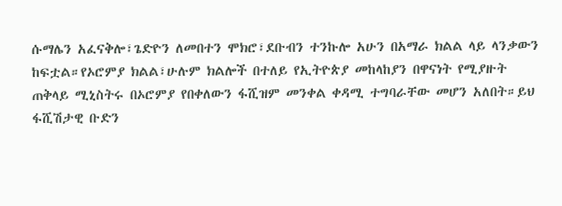ሱማሌን አፈናቅሎ፣ጌድዮን ለመበተን ሞክሮ፣ደቡብን ተንኩሎ አሁን በአማራ ክልል ላይ ላንቃውን ከፍቷል።የኦሮምያ ክልል፣ሁሉም ክልሎች በተለይ የኢትዮጵያ መከላከያን በዋናነት የሚያዙት ጠቅላይ ሚኒስትሩ በኦሮምያ የበቀለውን ፋሺዝም መንቀል ቀዳሚ ተግባራቸው መሆን አለበት።ይህ ፋሺሽታዊ ቡድን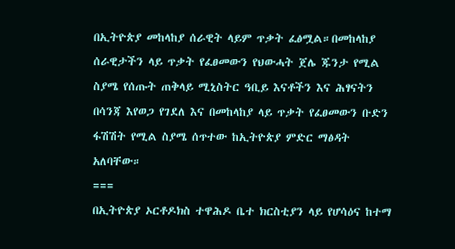በኢትዮጵያ መከላከያ ሰራዊት ላይም ጥቃት ፈፅሟል።በመከላከያ ሰራዊታችን ላይ ጥቃት የፈፀመውን የህውሓት ጀሌ ጁንታ የሚል ስያሜ የሰጡት ጠቅላይ ሚኒስትር ዓቢይ እናቶችን እና ሕፃናትን በሳንጃ እየወጋ የገደለ እና በመከላከያ ላይ ጥቃት የፈፀመውን ቡድን ፋሽሽት የሚል ስያሜ ሰጥተው ከኢትዮጵያ ምድር ማፅዳት አለባቸው።
===
በኢትዮጵያ ኦርቶዶክስ ተዋሕዶ ቤተ ክርስቲያን ላይ የሆሳዕና ከተማ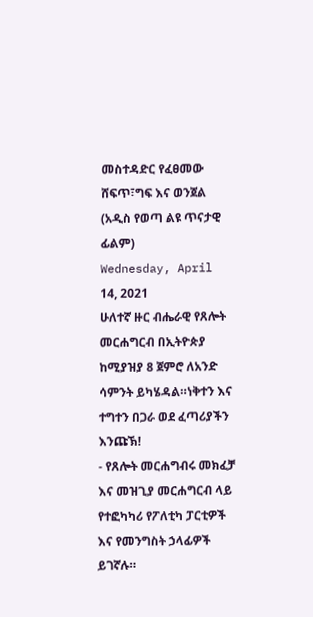መስተዳድር የፈፀመው ሸፍጥ፣ግፍ እና ወንጀል (አዲስ የወጣ ልዩ ጥናታዊ ፊልም)
Wednesday, April 14, 2021
ሁለተኛ ዙር ብሔራዊ የጸሎት መርሐግርብ በኢትዮጵያ ከሚያዝያ 8 ጀምሮ ለአንድ ሳምንት ይካሄዳል።ነቅተን እና ተግተን በጋራ ወደ ፈጣሪያችን እንጩኽ!
- የጸሎት መርሐግብሩ መክፈቻ እና መዝጊያ መርሐግርብ ላይ የተፎካካሪ የፖለቲካ ፓርቲዎች እና የመንግስት ኃላፊዎች ይገኛሉ።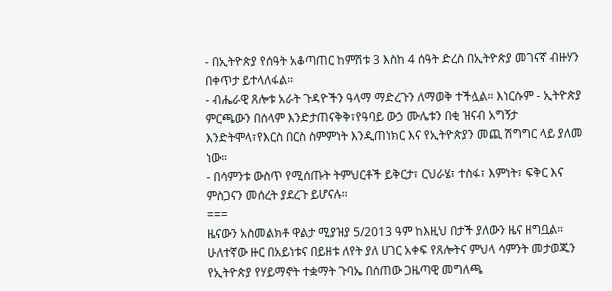- በኢትዮጵያ የሰዓት አቆጣጠር ከምሽቱ 3 እስከ 4 ሰዓት ድረስ በኢትዮጵያ መገናኛ ብዙሃን በቀጥታ ይተላለፋል።
- ብሔራዊ ጸሎቱ አራት ጉዳዮችን ዓላማ ማድረጉን ለማወቅ ተችሏል። እነርሱም - ኢትዮጵያ ምርጫውን በሰላም እንድታጠናቅቅ፣የዓባይ ውኃ ሙሌቱን በቂ ዝናብ አግኝታ እንድትሞላ፣የእርስ በርስ ስምምነት እንዲጠነክር እና የኢትዮጵያን መጪ ሽግግር ላይ ያለመ ነው።
- በሳምንቱ ውስጥ የሚሰጡት ትምህርቶች ይቅርታ፣ ርህራሄ፣ ተስፋ፣ እምነት፣ ፍቅር እና ምስጋናን መሰረት ያደረጉ ይሆናሉ።
===
ዜናውን አስመልክቶ ዋልታ ሚያዝያ 5/2013 ዓም ከእዚህ በታች ያለውን ዜና ዘግቧል።
ሁለተኛው ዙር በአይነቱና በይዘቱ ለየት ያለ ሀገር አቀፍ የጸሎትና ምህላ ሳምንት መታወጁን የኢትዮጵያ የሃይማኖት ተቋማት ጉባኤ በሰጠው ጋዜጣዊ መግለጫ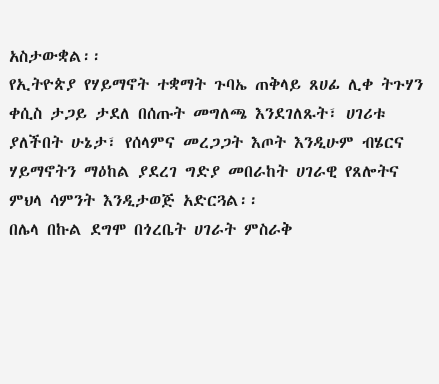አስታውቋል፡፡
የኢትዮጵያ የሃይማኖት ተቋማት ጉባኤ ጠቅላይ ጸሀፊ ሊቀ ትጉሃን ቀሲስ ታጋይ ታደለ በሰጡት መግለጫ እንደገለጹት፣ ሀገሪቱ ያለችበት ሁኔታ፣ የሰላምና መረጋጋት እጦት እንዲሁም ብሄርና ሃይማኖትን ማዕከል ያደረገ ግድያ መበራከት ሀገራዊ የጸሎትና ምህላ ሳምንት እንዲታወጅ አድርጓል፡፡
በሌላ በኩል ደግሞ በጎረቤት ሀገራት ምስራቅ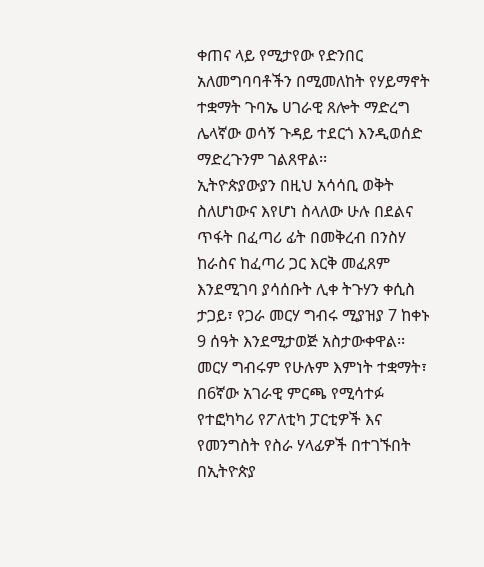ቀጠና ላይ የሚታየው የድንበር አለመግባባቶችን በሚመለከት የሃይማኖት ተቋማት ጉባኤ ሀገራዊ ጸሎት ማድረግ ሌላኛው ወሳኝ ጉዳይ ተደርጎ እንዲወሰድ ማድረጉንም ገልጸዋል፡፡
ኢትዮጵያውያን በዚህ አሳሳቢ ወቅት ስለሆነውና እየሆነ ስላለው ሁሉ በደልና ጥፋት በፈጣሪ ፊት በመቅረብ በንስሃ ከራስና ከፈጣሪ ጋር እርቅ መፈጸም እንደሚገባ ያሳሰቡት ሊቀ ትጉሃን ቀሲስ ታጋይ፣ የጋራ መርሃ ግብሩ ሚያዝያ 7 ከቀኑ 9 ሰዓት እንደሚታወጅ አስታውቀዋል፡፡
መርሃ ግብሩም የሁሉም እምነት ተቋማት፣ በ6ኛው አገራዊ ምርጫ የሚሳተፉ የተፎካካሪ የፖለቲካ ፓርቲዎች እና የመንግስት የስራ ሃላፊዎች በተገኙበት በኢትዮጵያ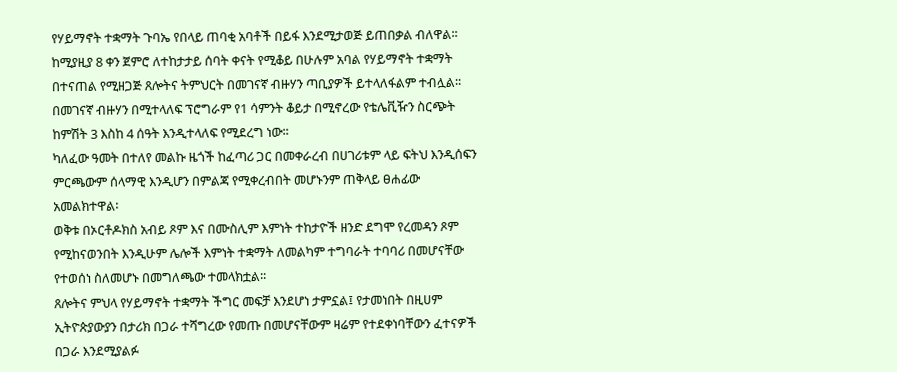የሃይማኖት ተቋማት ጉባኤ የበላይ ጠባቂ አባቶች በይፋ እንደሚታወጅ ይጠበቃል ብለዋል፡፡
ከሚያዚያ 8 ቀን ጀምሮ ለተከታታይ ሰባት ቀናት የሚቆይ በሁሉም አባል የሃይማኖት ተቋማት በተናጠል የሚዘጋጅ ጸሎትና ትምህርት በመገናኛ ብዙሃን ጣቢያዎች ይተላለፋልም ተብሏል፡፡
በመገናኛ ብዙሃን በሚተላለፍ ፕሮግራም የ1 ሳምንት ቆይታ በሚኖረው የቴሌቪዥን ስርጭት ከምሽት 3 እስከ 4 ሰዓት እንዲተላለፍ የሚደረግ ነው፡፡
ካለፈው ዓመት በተለየ መልኩ ዜጎች ከፈጣሪ ጋር በመቀራረብ በሀገሪቱም ላይ ፍትህ እንዲሰፍን ምርጫውም ሰላማዊ እንዲሆን በምልጃ የሚቀረብበት መሆኑንም ጠቅላይ ፀሐፊው አመልክተዋል፡
ወቅቱ በኦርቶዶክስ አብይ ጾም እና በሙስሊም እምነት ተከታዮች ዘንድ ደግሞ የረመዳን ጾም የሚከናወንበት እንዲሁም ሌሎች እምነት ተቋማት ለመልካም ተግባራት ተባባሪ በመሆናቸው የተወሰነ ስለመሆኑ በመግለጫው ተመላክቷል፡፡
ጸሎትና ምህላ የሃይማኖት ተቋማት ችግር መፍቻ እንደሆነ ታምኗል፤ የታመነበት በዚሀም ኢትዮጵያውያን በታሪክ በጋራ ተሻግረው የመጡ በመሆናቸውም ዛሬም የተደቀነባቸውን ፈተናዎች በጋራ እንደሚያልፉ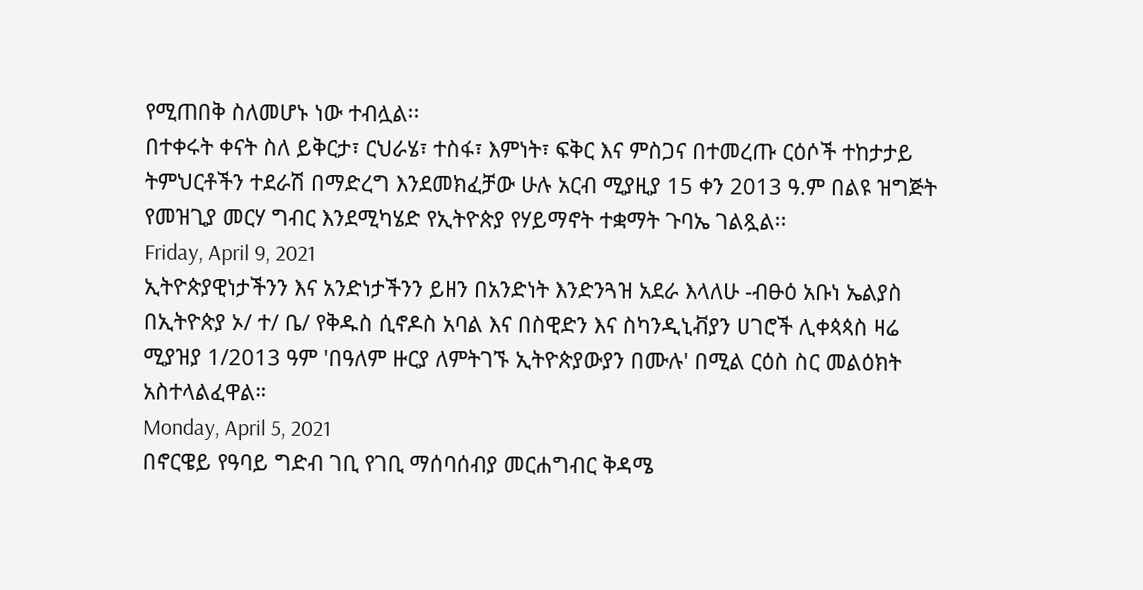የሚጠበቅ ስለመሆኑ ነው ተብሏል፡፡
በተቀሩት ቀናት ስለ ይቅርታ፣ ርህራሄ፣ ተስፋ፣ እምነት፣ ፍቅር እና ምስጋና በተመረጡ ርዕሶች ተከታታይ ትምህርቶችን ተደራሽ በማድረግ እንደመክፈቻው ሁሉ አርብ ሚያዚያ 15 ቀን 2013 ዓ.ም በልዩ ዝግጅት የመዝጊያ መርሃ ግብር እንደሚካሄድ የኢትዮጵያ የሃይማኖት ተቋማት ጉባኤ ገልጿል፡፡
Friday, April 9, 2021
ኢትዮጵያዊነታችንን እና አንድነታችንን ይዘን በአንድነት እንድንጓዝ አደራ እላለሁ -ብፁዕ አቡነ ኤልያስ በኢትዮጵያ ኦ/ ተ/ ቤ/ የቅዱስ ሲኖዶስ አባል እና በስዊድን እና ስካንዲኒቭያን ሀገሮች ሊቀጳጳስ ዛሬ ሚያዝያ 1/2013 ዓም 'በዓለም ዙርያ ለምትገኙ ኢትዮጵያውያን በሙሉ' በሚል ርዕስ ስር መልዕክት አስተላልፈዋል።
Monday, April 5, 2021
በኖርዌይ የዓባይ ግድብ ገቢ የገቢ ማሰባሰብያ መርሐግብር ቅዳሜ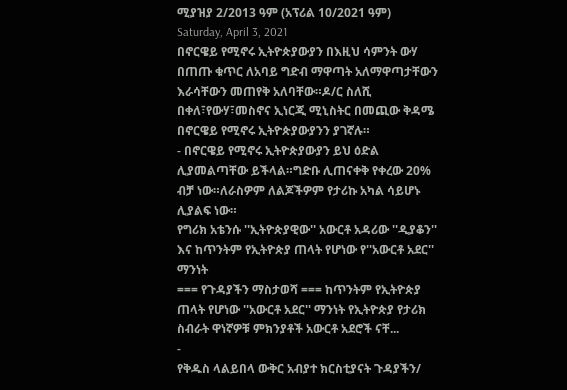ሚያዝያ 2/2013 ዓም (አፕሪል 10/2021 ዓም)
Saturday, April 3, 2021
በኖርዌይ የሚኖሩ ኢትዮጵያውያን በእዚህ ሳምንት ውሃ በጠጡ ቁጥር ለአባይ ግድብ ማዋጣት አለማዋጣታቸውን እራሳቸውን መጠየቅ አለባቸው።ዶ/ር ስለሺ በቀለ፣የውሃ፣መስኖና ኢነርጂ ሚኒስትር በመጪው ቅዳሜ በኖርዌይ የሚኖሩ ኢትዮጵያውያንን ያገኛሉ።
- በኖርዌይ የሚኖሩ ኢትዮጵያውያን ይህ ዕድል ሊያመልጣቸው ይችላል።ግድቡ ሊጠናቀቅ የቀረው 20% ብቻ ነው።ለራስዎም ለልጆችዎም የታሪኩ አካል ሳይሆኑ ሊያልፍ ነው።
የግሪክ አቴንሱ ''ኢትዮጵያዊው'' አውርቶ አዳሪው ''ዲያቆን'' እና ከጥንትም የኢትዮጵያ ጠላት የሆነው የ''አውርቶ አደር'' ማንነት
=== የጉዳያችን ማስታወሻ === ከጥንትም የኢትዮጵያ ጠላት የሆነው ''አውርቶ አደር'' ማንነት የኢትዮጵያ የታሪክ ስብራት ዋነኛዎቹ ምክንያቶች አውርቶ አደሮች ናቸ...
-
የቅዱስ ላልይበላ ውቅር አብያተ ክርስቲያናት ጉዳያችን/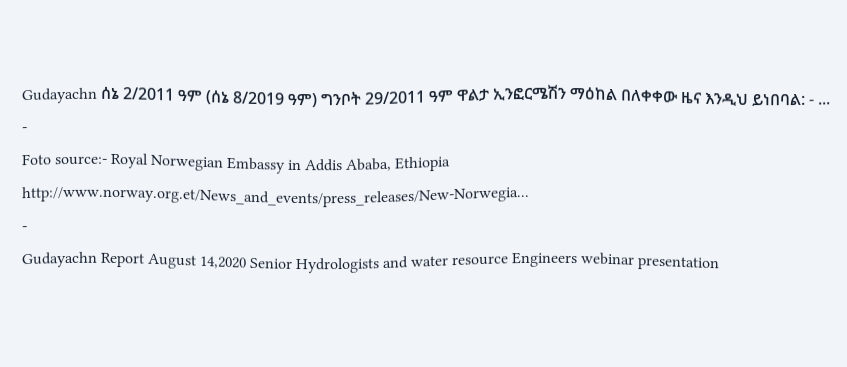Gudayachn ሰኔ 2/2011 ዓም (ሰኔ 8/2019 ዓም) ግንቦት 29/2011 ዓም ዋልታ ኢንፎርሜሽን ማዕከል በለቀቀው ዜና እንዲህ ይነበባል: - ...
-
Foto source:- Royal Norwegian Embassy in Addis Ababa, Ethiopia http://www.norway.org.et/News_and_events/press_releases/New-Norwegia...
-
Gudayachn Report August 14,2020 Senior Hydrologists and water resource Engineers webinar presentation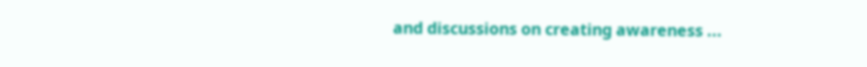and discussions on creating awareness ...